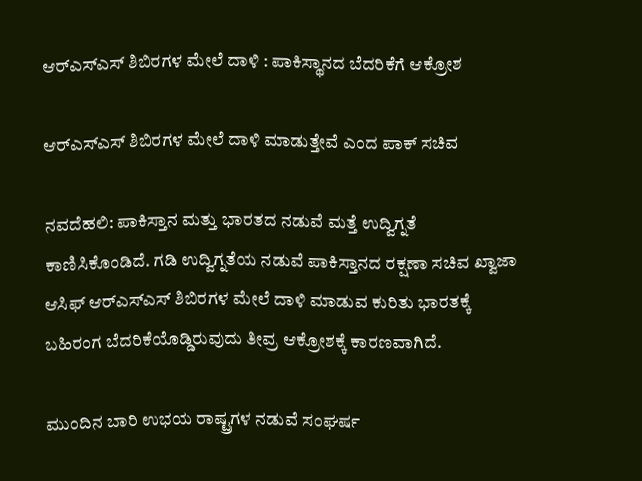ಆರ್‌ಎಸ್‌ಎಸ್‌ ಶಿಬಿರಗಳ ಮೇಲೆ ದಾಳಿ : ಪಾಕಿಸ್ಥಾನದ ಬೆದರಿಕೆಗೆ ಆಕ್ರೋಶ

ಆರ್‌ಎಸ್‌ಎಸ್ ಶಿಬಿರಗಳ ಮೇಲೆ ದಾಳಿ ಮಾಡುತ್ತೇವೆ ಎಂದ ಪಾಕ್‌ ಸಚಿವ

ನವದೆಹಲಿ: ಪಾಕಿಸ್ತಾನ ಮತ್ತು ಭಾರತದ ನಡುವೆ ಮತ್ತೆ ಉದ್ವಿಗ್ನತೆ ಕಾಣಿಸಿಕೊಂಡಿದೆ. ಗಡಿ ಉದ್ವಿಗ್ನತೆಯ ನಡುವೆ ಪಾಕಿಸ್ತಾನದ ರಕ್ಷಣಾ ಸಚಿವ ಖ್ವಾಜಾ ಆಸಿಫ್ ಆರ್‌ಎಸ್‌ಎಸ್‌ ಶಿಬಿರಗಳ ಮೇಲೆ ದಾಳಿ ಮಾಡುವ ಕುರಿತು ಭಾರತಕ್ಕೆ ಬಹಿರಂಗ ಬೆದರಿಕೆಯೊಡ್ಡಿರುವುದು ತೀವ್ರ ಆಕ್ರೋಶಕ್ಕೆ ಕಾರಣವಾಗಿದೆ.

ಮುಂದಿನ ಬಾರಿ ಉಭಯ ರಾಷ್ಟ್ರಗಳ ನಡುವೆ ಸಂಘರ್ಷ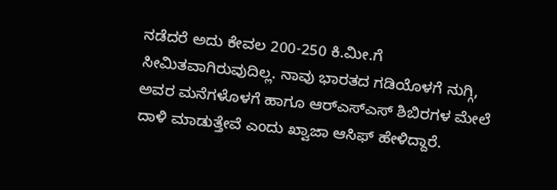ನಡೆದರೆ ಅದು ಕೇವಲ 200-250 ಕಿ.ಮೀ.ಗೆ ಸೀಮಿತವಾಗಿರುವುದಿಲ್ಲ. ನಾವು ಭಾರತದ ಗಡಿಯೊಳಗೆ ನುಗ್ಗಿ, ಅವರ ಮನೆಗಳೊಳಗೆ ಹಾಗೂ ಆರ್‌ಎಸ್‌ಎಸ್ ಶಿಬಿರಗಳ ಮೇಲೆ ದಾಳಿ ಮಾಡುತ್ತೇವೆ ಎಂದು ಖ್ವಾಜಾ ಆಸಿಫ್ ಹೇಳಿದ್ದಾರೆ.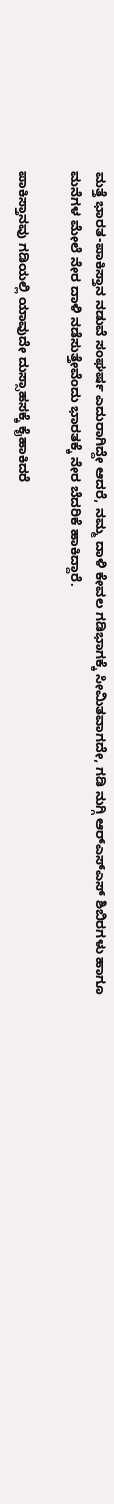ಮತ್ತೆ ಭಾರತ-ಪಾಕಿಸ್ತಾನ ನಡುವೆ ಸಂಘರ್ಷ ಎದುರಾಗಿದ್ದೇ ಆದರೆ, ನಮ್ಮ ದಾಳಿ ಕೇವಲ ಗಡಿಭಾಗಕ್ಕೆ ಸೀಮಿತವಾಗದೇ, ಗಡಿ ನುಗ್ಗಿ ಆರ್‌ಎಸ್‌ಎಸ್ ಶಿಬಿರಗಳು ಹಾಗೂ ಮನೆಗಳ ಮೇಲೆ ನೇರ ದಾಳಿ ನಡೆಸುತ್ತೇವೆಂದು ಭಾರತಕ್ಕೆ ನೇರ ಬೆದರಿಕೆ ಹಾಕಿದ್ದಾರೆ.

ಪಾಕಿಸ್ತಾನವು ಗಡಿಯಲ್ಲಿ ಯಾವುದೇ ದುಸ್ಸಾಹಸಕ್ಕೆ ಕೈಹಾಕಿದರೆ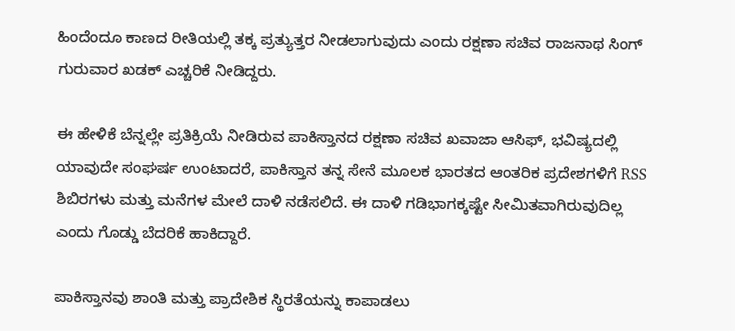ಹಿಂದೆಂದೂ ಕಾಣದ ರೀತಿಯಲ್ಲಿ ತಕ್ಕ ಪ್ರತ್ಯುತ್ತರ ನೀಡಲಾಗುವುದು ಎಂದು ರಕ್ಷಣಾ ಸಚಿವ ರಾಜನಾಥ ಸಿಂಗ್ ಗುರುವಾರ ಖಡಕ್ ಎಚ್ಚರಿಕೆ ನೀಡಿದ್ದರು.

ಈ ಹೇಳಿಕೆ ಬೆನ್ನಲ್ಲೇ ಪ್ರತಿಕ್ರಿಯೆ ನೀಡಿರುವ ಪಾಕಿಸ್ತಾನದ ರಕ್ಷಣಾ ಸಚಿವ ಖವಾಜಾ ಆಸಿಫ್, ಭವಿಷ್ಯದಲ್ಲಿ ಯಾವುದೇ ಸಂಘರ್ಷ ಉಂಟಾದರೆ, ಪಾಕಿಸ್ತಾನ ತನ್ನ ಸೇನೆ ಮೂಲಕ ಭಾರತದ ಆಂತರಿಕ ಪ್ರದೇಶಗಳಿಗೆ RSS ಶಿಬಿರಗಳು ಮತ್ತು ಮನೆಗಳ ಮೇಲೆ ದಾಳಿ ನಡೆಸಲಿದೆ. ಈ ದಾಳಿ ಗಡಿಭಾಗಕ್ಕಷ್ಟೇ ಸೀಮಿತವಾಗಿರುವುದಿಲ್ಲ ಎಂದು ಗೊಡ್ಡು ಬೆದರಿಕೆ ಹಾಕಿದ್ದಾರೆ.

ಪಾಕಿಸ್ತಾನವು ಶಾಂತಿ ಮತ್ತು ಪ್ರಾದೇಶಿಕ ಸ್ಥಿರತೆಯನ್ನು ಕಾಪಾಡಲು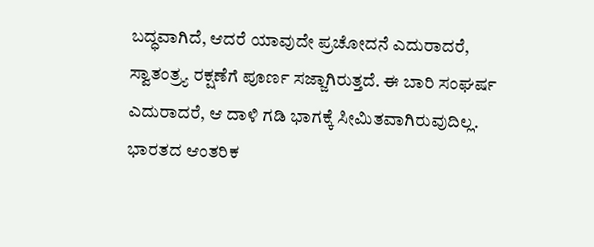ಬದ್ಧವಾಗಿದೆ, ಆದರೆ ಯಾವುದೇ ಪ್ರಚೋದನೆ ಎದುರಾದರೆ, ಸ್ವಾತಂತ್ರ್ಯ ರಕ್ಷಣೆಗೆ ಪೂರ್ಣ ಸಜ್ಜಾಗಿರುತ್ತದೆ. ಈ ಬಾರಿ ಸಂಘರ್ಷ ಎದುರಾದರೆ, ಆ ದಾಳಿ ಗಡಿ ಭಾಗಕ್ಕೆ ಸೀಮಿತವಾಗಿರುವುದಿಲ್ಲ. ಭಾರತದ ಆಂತರಿಕ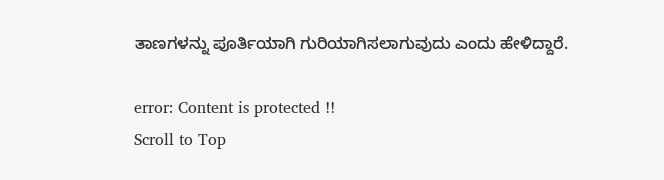ತಾಣಗಳನ್ನು ಪೂರ್ತಿಯಾಗಿ ಗುರಿಯಾಗಿಸಲಾಗುವುದು ಎಂದು ಹೇಳಿದ್ದಾರೆ.

error: Content is protected !!
Scroll to Top